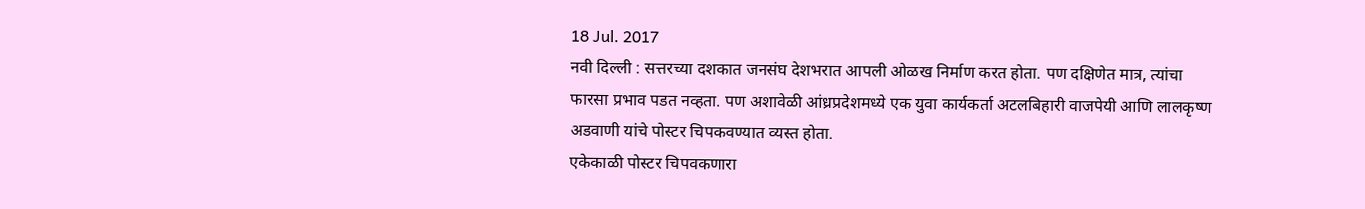18 Jul. 2017
नवी दिल्ली : सत्तरच्या दशकात जनसंघ देशभरात आपली ओळख निर्माण करत होता. पण दक्षिणेत मात्र, त्यांचा फारसा प्रभाव पडत नव्हता. पण अशावेळी आंध्रप्रदेशमध्ये एक युवा कार्यकर्ता अटलबिहारी वाजपेयी आणि लालकृष्ण अडवाणी यांचे पोस्टर चिपकवण्यात व्यस्त होता.
एकेकाळी पोस्टर चिपवकणारा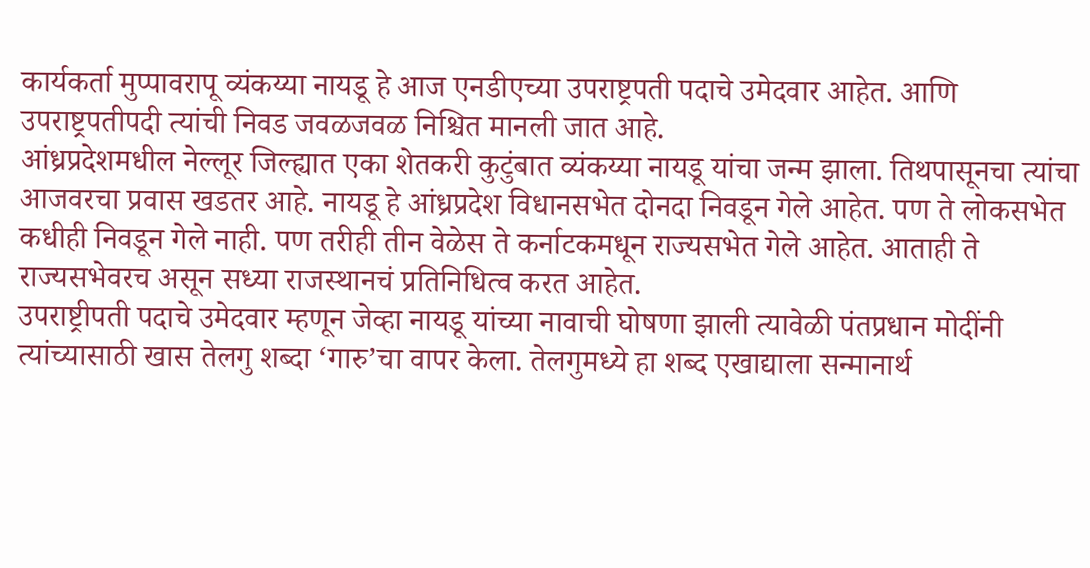कार्यकर्ता मुप्पावरापू व्यंकय्या नायडू हे आज एनडीएच्या उपराष्ट्रपती पदाचे उमेदवार आहेत. आणि उपराष्ट्रपतीपदी त्यांची निवड जवळजवळ निश्चित मानली जात आहे.
आंध्रप्रदेशमधील नेल्लूर जिल्ह्यात एका शेतकरी कुटुंबात व्यंकय्या नायडू यांचा जन्म झाला. तिथपासूनचा त्यांचा आजवरचा प्रवास खडतर आहे. नायडू हे आंध्रप्रदेश विधानसभेत दोनदा निवडून गेले आहेत. पण ते लोकसभेत कधीही निवडून गेले नाही. पण तरीही तीन वेळेस ते कर्नाटकमधून राज्यसभेत गेले आहेत. आताही ते राज्यसभेवरच असून सध्या राजस्थानचं प्रतिनिधित्व करत आहेत.
उपराष्ट्रीपती पदाचे उमेदवार म्हणून जेव्हा नायडू यांच्या नावाची घोषणा झाली त्यावेळी पंतप्रधान मोदींनी त्यांच्यासाठी खास तेलगु शब्दा ‘गारु’चा वापर केला. तेलगुमध्ये हा शब्द एखाद्याला सन्मानार्थ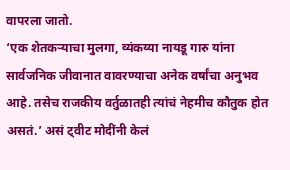वापरला जातो.
‘एक शेतकऱ्याचा मुलगा, व्यंकय्या नायडू गारु यांना सार्वजनिक जीवानात वावरण्याचा अनेक वर्षांचा अनुभव आहे. तसेच राजकीय वर्तुळातही त्यांचं नेहमीच कौतुक होत असतं.’ असं ट्वीट मोदींनी केलं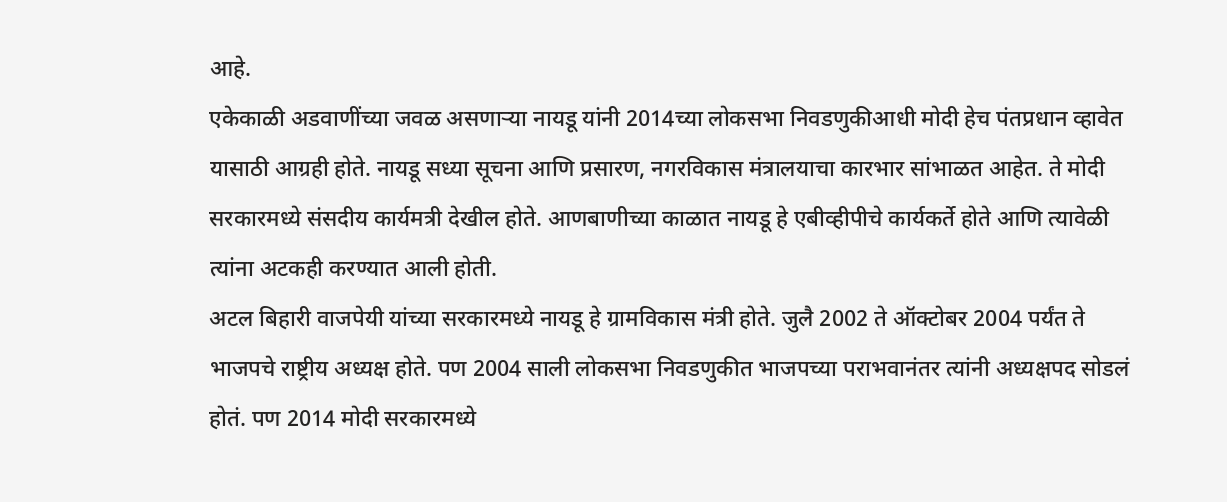आहे.
एकेकाळी अडवाणींच्या जवळ असणाऱ्या नायडू यांनी 2014च्या लोकसभा निवडणुकीआधी मोदी हेच पंतप्रधान व्हावेत यासाठी आग्रही होते. नायडू सध्या सूचना आणि प्रसारण, नगरविकास मंत्रालयाचा कारभार सांभाळत आहेत. ते मोदी सरकारमध्ये संसदीय कार्यमत्री देखील होते. आणबाणीच्या काळात नायडू हे एबीव्हीपीचे कार्यकर्ते होते आणि त्यावेळी त्यांना अटकही करण्यात आली होती.
अटल बिहारी वाजपेयी यांच्या सरकारमध्ये नायडू हे ग्रामविकास मंत्री होते. जुलै 2002 ते ऑक्टोबर 2004 पर्यंत ते भाजपचे राष्ट्रीय अध्यक्ष होते. पण 2004 साली लोकसभा निवडणुकीत भाजपच्या पराभवानंतर त्यांनी अध्यक्षपद सोडलं होतं. पण 2014 मोदी सरकारमध्ये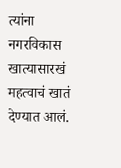त्यांना नगरविकास खात्यासारखं महत्वाचं खातं देण्यात आलं.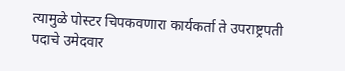त्यामुळे पोस्टर चिपकवणारा कार्यकर्ता ते उपराष्ट्रपती पदाचे उमेदवार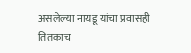असलेल्या नायडू यांचा प्रवासही तितकाच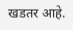खडतर आहे.